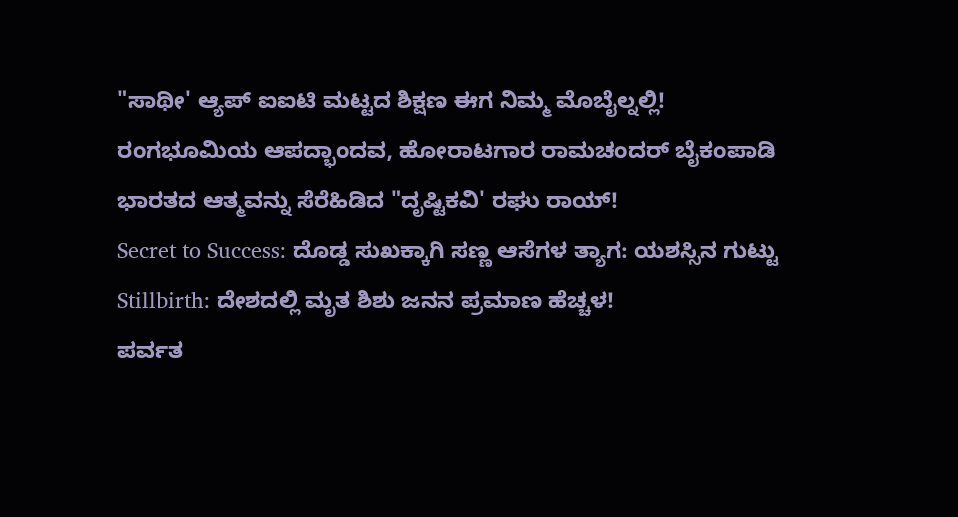"ಸಾಥೀ' ಆ್ಯಪ್ ಐಐಟಿ ಮಟ್ಟದ ಶಿಕ್ಷಣ ಈಗ ನಿಮ್ಮ ಮೊಬೈಲ್ನಲ್ಲಿ!
ರಂಗಭೂಮಿಯ ಆಪದ್ಭಾಂದವ, ಹೋರಾಟಗಾರ ರಾಮಚಂದರ್ ಬೈಕಂಪಾಡಿ
ಭಾರತದ ಆತ್ಮವನ್ನು ಸೆರೆಹಿಡಿದ "ದೃಷ್ಟಿಕವಿ' ರಘು ರಾಯ್!
Secret to Success: ದೊಡ್ಡ ಸುಖಕ್ಕಾಗಿ ಸಣ್ಣ ಆಸೆಗಳ ತ್ಯಾಗ: ಯಶಸ್ಸಿನ ಗುಟ್ಟು
Stillbirth: ದೇಶದಲ್ಲಿ ಮೃತ ಶಿಶು ಜನನ ಪ್ರಮಾಣ ಹೆಚ್ಚಳ!
ಪರ್ವತ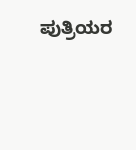ಪುತ್ರಿಯರ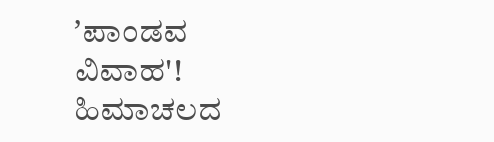ʼಪಾಂಡವ ವಿವಾಹ'! ಹಿಮಾಚಲದ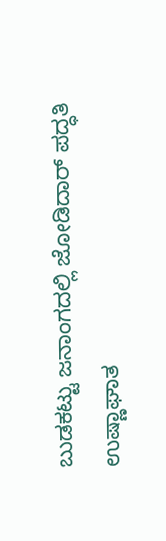ಬುಡಕಟ್ಟು ಜನಾಂಗದಲ್ಲಿ ಜೋಡಿದಾರ್ ಪದ್ಧತಿ
ಉಷ್ಣಾಘಾತ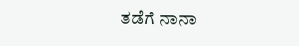ತಡೆಗೆ ನಾನಾ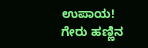ಉಪಾಯ!
ಗೇರು ಹಣ್ಣಿನ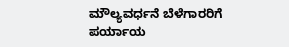ಮೌಲ್ಯವರ್ಧನೆ ಬೆಳೆಗಾರರಿಗೆ ಪರ್ಯಾಯ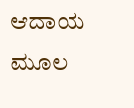ಆದಾಯ ಮೂಲ